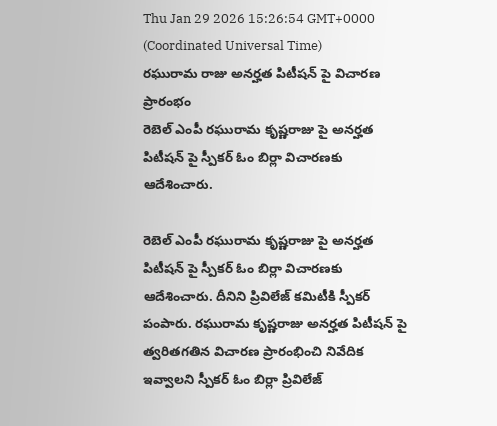Thu Jan 29 2026 15:26:54 GMT+0000 (Coordinated Universal Time)
రఘురామ రాజు అనర్హత పిటీషన్ పై విచారణ ప్రారంభం
రెబెల్ ఎంపీ రఘురామ కృష్ణరాజు పై అనర్హత పిటీషన్ పై స్పీకర్ ఓం బిర్లా విచారణకు ఆదేశించారు.

రెబెల్ ఎంపీ రఘురామ కృష్ణరాజు పై అనర్హత పిటీషన్ పై స్పీకర్ ఓం బిర్లా విచారణకు ఆదేశించారు. దీనిని ప్రివిలేజ్ కమిటీకి స్పీకర్ పంపారు. రఘురామ కృష్ణరాజు అనర్హత పిటీషన్ పై త్వరితగతిన విచారణ ప్రారంభించి నివేదిక ఇవ్వాలని స్పీకర్ ఓం బిర్లా ప్రివిలేజ్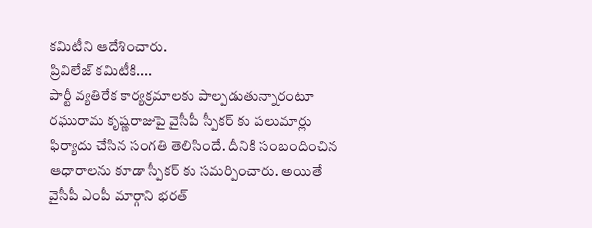కమిటీని ఆదేశించారు.
ప్రివిలేజ్ కమిటీకి....
పార్టీ వ్యతిరేక కార్యక్రమాలకు పాల్పడుతున్నారంటూ రఘురామ కృష్ణరాజుపై వైసీపీ స్పీకర్ కు పలుమార్లు ఫిర్యాదు చేసిన సంగతి తెలిసిందే. దీనికి సంబందించిన ఆధారాలను కూడా స్పీకర్ కు సమర్పించారు. అయితే వైసీపీ ఎంపీ మార్గాని భరత్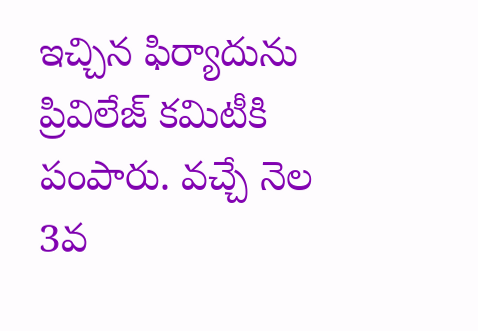ఇచ్చిన ఫిర్యాదును ప్రివిలేజ్ కమిటీకి పంపారు. వచ్చే నెల 3వ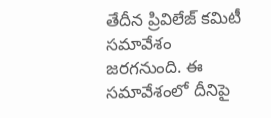తేదీన ప్రివిలేజ్ కమిటీ సమావేశం జరగనుంది. ఈ సమావేశంలో దీనిపై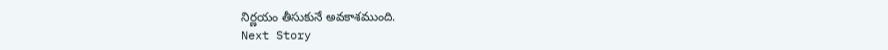నిర్ణయం తీసుకునే అవకాశముంది.
Next Story